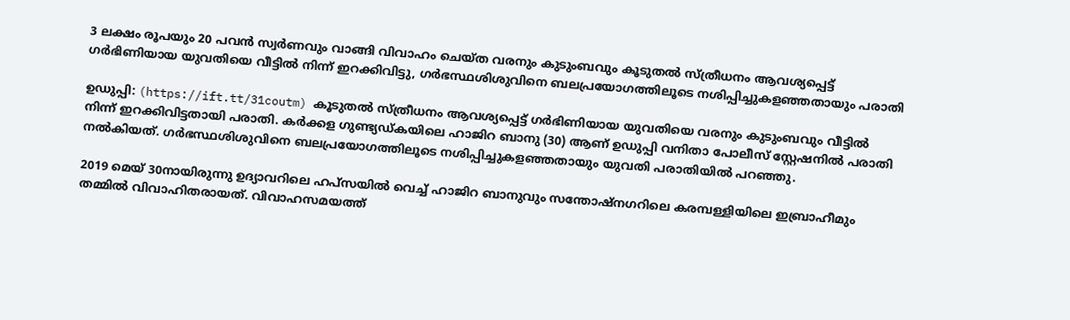3 ലക്ഷം രൂപയും 20 പവന്‍ സ്വര്‍ണവും വാങ്ങി വിവാഹം ചെയ്ത വരനും കുടുംബവും കൂടുതല്‍ സ്ത്രീധനം ആവശ്യപ്പെട്ട് ഗര്‍ഭിണിയായ യുവതിയെ വീട്ടില്‍ നിന്ന് ഇറക്കിവിട്ടു, ഗര്‍ഭസ്ഥശിശുവിനെ ബലപ്രയോഗത്തിലൂടെ നശിപ്പിച്ചുകളഞ്ഞതായും പരാതി

ഉഡുപ്പി: (https://ift.tt/31coutm) കൂടുതല്‍ സ്ത്രീധനം ആവശ്യപ്പെട്ട് ഗര്‍ഭിണിയായ യുവതിയെ വരനും കുടുംബവും വീട്ടില്‍ നിന്ന് ഇറക്കിവിട്ടതായി പരാതി. കര്‍ക്കള ഗുണ്ട്യഡ്കയിലെ ഹാജിറ ബാനു (30) ആണ് ഉഡുപ്പി വനിതാ പോലീസ് സ്റ്റേഷനില്‍ പരാതി നല്‍കിയത്. ഗര്‍ഭസ്ഥശിശുവിനെ ബലപ്രയോഗത്തിലൂടെ നശിപ്പിച്ചുകളഞ്ഞതായും യുവതി പരാതിയില്‍ പറഞ്ഞു.

2019 മെയ് 30നായിരുന്നു ഉദ്യാവറിലെ ഹപ്സയില്‍ വെച്ച് ഹാജിറ ബാനുവും സന്തോഷ്‌നഗറിലെ കരമ്പള്ളിയിലെ ഇബ്രാഹീമും തമ്മില്‍ വിവാഹിതരായത്. വിവാഹസമയത്ത്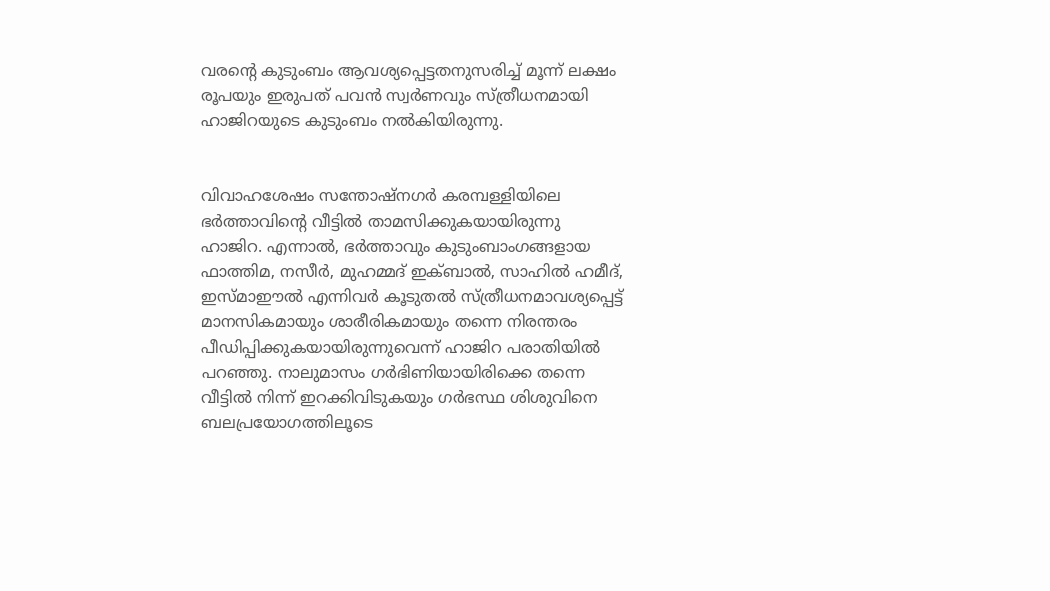വരന്റെ കുടുംബം ആവശ്യപ്പെട്ടതനുസരിച്ച് മൂന്ന് ലക്ഷം രൂപയും ഇരുപത് പവന്‍ സ്വര്‍ണവും സ്ത്രീധനമായി ഹാജിറയുടെ കുടുംബം നല്‍കിയിരുന്നു.


വിവാഹശേഷം സന്തോഷ്‌നഗര്‍ കരമ്പള്ളിയിലെ ഭര്‍ത്താവിന്റെ വീട്ടില്‍ താമസിക്കുകയായിരുന്നു ഹാജിറ. എന്നാല്‍, ഭര്‍ത്താവും കുടുംബാംഗങ്ങളായ ഫാത്തിമ, നസീര്‍, മുഹമ്മദ് ഇക്ബാല്‍, സാഹില്‍ ഹമീദ്, ഇസ്മാഈല്‍ എന്നിവര്‍ കൂടുതല്‍ സ്ത്രീധനമാവശ്യപ്പെട്ട് മാനസികമായും ശാരീരികമായും തന്നെ നിരന്തരം പീഡിപ്പിക്കുകയായിരുന്നുവെന്ന് ഹാജിറ പരാതിയില്‍ പറഞ്ഞു. നാലുമാസം ഗര്‍ഭിണിയായിരിക്കെ തന്നെ വീട്ടില്‍ നിന്ന് ഇറക്കിവിടുകയും ഗര്‍ഭസ്ഥ ശിശുവിനെ ബലപ്രയോഗത്തിലൂടെ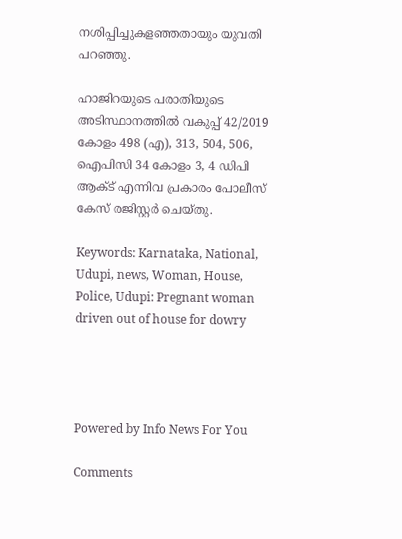നശിപ്പിച്ചുകളഞ്ഞതായും യുവതി പറഞ്ഞു.

ഹാജിറയുടെ പരാതിയുടെ അടിസ്ഥാനത്തില്‍ വകുപ്പ് 42/2019 കോളം 498 (എ), 313, 504, 506, ഐപിസി 34 കോളം 3, 4 ഡിപി ആക്ട് എന്നിവ പ്രകാരം പോലീസ് കേസ് രജിസ്റ്റര്‍ ചെയ്തു.

Keywords: Karnataka, National, Udupi, news, Woman, House, Police, Udupi: Pregnant woman driven out of house for dowry




Powered by Info News For You

Comments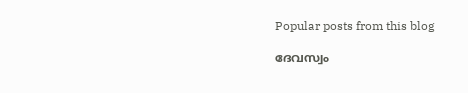Popular posts from this blog

ദേവസ്വം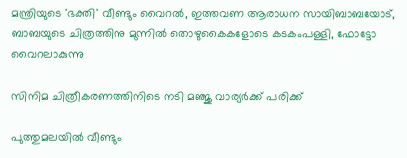മന്ത്രിയുടെ 'ഭക്തി' വീണ്ടും വൈറല്‍, ഇത്തവണ ആരാധന സായിബാബയോട്, ബാബയുടെ ചിത്രത്തിനു മുന്നില്‍ തൊഴുകൈകളോടെ കടകംപള്ളി, ഫോട്ടോ വൈറലാകുന്നു

സിനിമ ചിത്രീകരണത്തിനിടെ നടി മഞ്ജു വാര്യര്‍ക്ക് പരിക്ക്

പുത്തുമലയില്‍ വീണ്ടും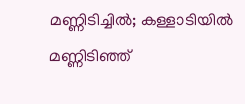മണ്ണിടിച്ചില്‍; കള്ളാടിയില്‍ മണ്ണിടിഞ്ഞ്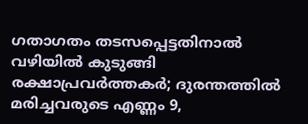ഗതാഗതം തടസപ്പെട്ടതിനാല്‍ വഴിയില്‍ കുടുങ്ങി രക്ഷാപ്രവര്‍ത്തകര്‍; ദുരന്തത്തില്‍ മരിച്ചവരുടെ എണ്ണം 9,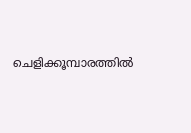ചെളിക്കൂമ്പാരത്തില്‍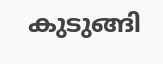കുടുങ്ങി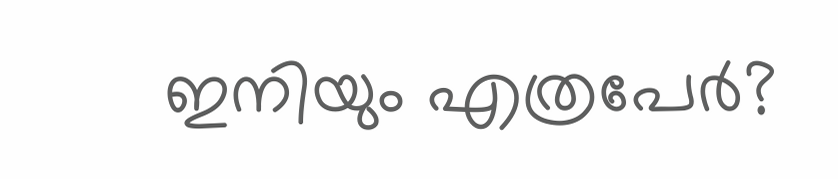ഇനിയും എത്രപേര്‍?